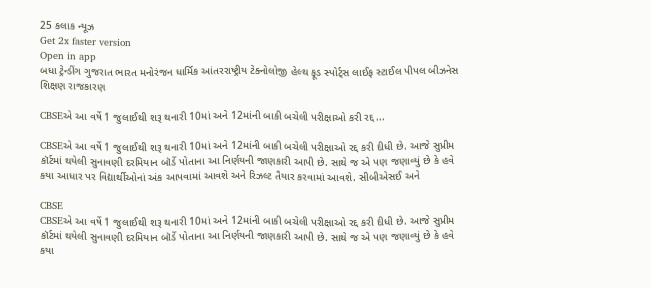25 કલાક ન્યૂઝ
Get 2x faster version
Open in app
બધા ટ્રેન્ડીંગ ગુજરાત ભારત મનોરંજન ધાર્મિક આંતરરાષ્ટ્રીય ટેક્નોલોજી હેલ્થ ફૂડ સ્પોર્ટ્સ લાઈફ સ્ટાઈલ પીપલ બીઝનેસ શિક્ષણ રાજકારણ

CBSEએ આ વર્ષે 1 જુલાઈથી શરૂ થનારી 10માં અને 12માંની બાકી બચેલી પરીક્ષાઓ કરી રદ્દ...

CBSEએ આ વર્ષે 1 જુલાઈથી શરૂ થનારી 10માં અને 12માંની બાકી બચેલી પરીક્ષાઓ રદ્દ કરી દીધી છે. આજે સુપ્રીમ કૉર્ટમાં થયેલી સુનાવણી દરમિયાન બૉર્ડે પોતાના આ નિર્ણયની જાણકારી આપી છે. સાથે જ એ પણ જણાવ્યું છે કે હવે કયા આધાર પર વિદ્યાર્થીઓનાં અંક આપવામાં આવશે અને રિઝલ્ટ તૈયાર કરવામાં આવશે. સીબીએસઈ અને

CBSE
CBSEએ આ વર્ષે 1 જુલાઈથી શરૂ થનારી 10માં અને 12માંની બાકી બચેલી પરીક્ષાઓ રદ્દ કરી દીધી છે. આજે સુપ્રીમ કૉર્ટમાં થયેલી સુનાવણી દરમિયાન બૉર્ડે પોતાના આ નિર્ણયની જાણકારી આપી છે. સાથે જ એ પણ જણાવ્યું છે કે હવે કયા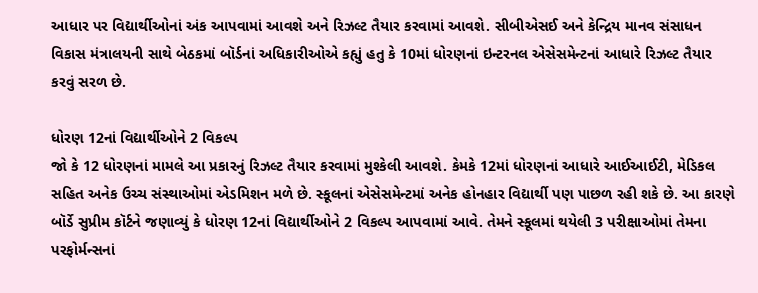આધાર પર વિદ્યાર્થીઓનાં અંક આપવામાં આવશે અને રિઝલ્ટ તૈયાર કરવામાં આવશે. સીબીએસઈ અને કેન્દ્રિય માનવ સંસાધન વિકાસ મંત્રાલયની સાથે બેઠકમાં બૉર્ડનાં અધિકારીઓએ કહ્યું હતુ કે 10માં ધોરણનાં ઇન્ટરનલ એસેસમેન્ટનાં આધારે રિઝલ્ટ તૈયાર કરવું સરળ છે.

ધોરણ 12નાં વિદ્યાર્થીઓને 2 વિકલ્પ
જો કે 12 ધોરણનાં મામલે આ પ્રકારનું રિઝલ્ટ તૈયાર કરવામાં મુશ્કેલી આવશે. કેમકે 12માં ધોરણનાં આધારે આઈઆઈટી, મેડિકલ સહિત અનેક ઉચ્ચ સંસ્થાઓમાં એડમિશન મળે છે. સ્કૂલનાં એસેસમેન્ટમાં અનેક હોનહાર વિદ્યાર્થી પણ પાછળ રહી શકે છે. આ કારણે બૉર્ડે સુપ્રીમ કૉર્ટને જણાવ્યું કે ધોરણ 12નાં વિદ્યાર્થીઓને 2 વિકલ્પ આપવામાં આવે. તેમને સ્કૂલમાં થયેલી 3 પરીક્ષાઓમાં તેમના પરફોર્મન્સનાં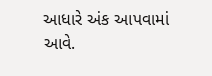આધારે અંક આપવામાં આવે.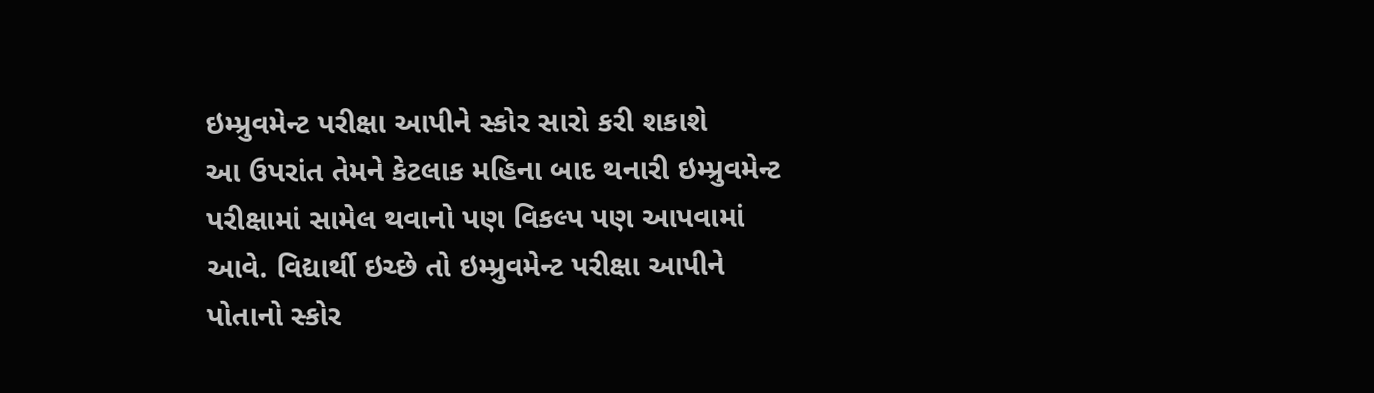ઇમ્પ્રુવમેન્ટ પરીક્ષા આપીને સ્કોર સારો કરી શકાશે
આ ઉપરાંત તેમને કેટલાક મહિના બાદ થનારી ઇમ્પ્રુવમેન્ટ પરીક્ષામાં સામેલ થવાનો પણ વિકલ્પ પણ આપવામાં આવે. વિદ્યાર્થી ઇચ્છે તો ઇમ્પ્રુવમેન્ટ પરીક્ષા આપીને પોતાનો સ્કોર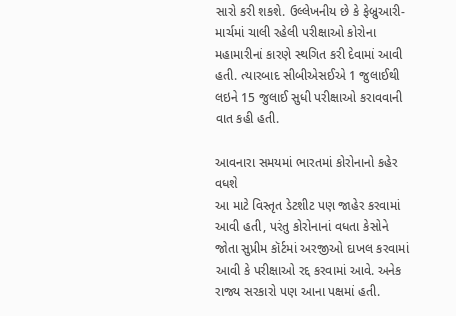સારો કરી શકશે. ઉલ્લેખનીય છે કે ફેબ્રુઆરી-માર્ચમાં ચાલી રહેલી પરીક્ષાઓ કોરોના મહામારીનાં કારણે સ્થગિત કરી દેવામાં આવી હતી. ત્યારબાદ સીબીએસઈએ 1 જુલાઈથી લઇને 15 જુલાઈ સુધી પરીક્ષાઓ કરાવવાની વાત કહી હતી.

આવનારા સમયમાં ભારતમાં કોરોનાનો કહેર વધશે
આ માટે વિસ્તૃત ડેટશીટ પણ જાહેર કરવામાં આવી હતી, પરંતુ કોરોનાનાં વધતા કેસોને જોતા સુપ્રીમ કૉર્ટમાં અરજીઓ દાખલ કરવામાં આવી કે પરીક્ષાઓ રદ્દ કરવામાં આવે. અનેક રાજ્ય સરકારો પણ આના પક્ષમાં હતી.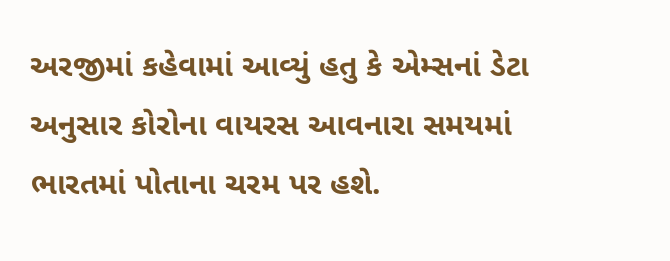અરજીમાં કહેવામાં આવ્યું હતુ કે એમ્સનાં ડેટા અનુસાર કોરોના વાયરસ આવનારા સમયમાં ભારતમાં પોતાના ચરમ પર હશે.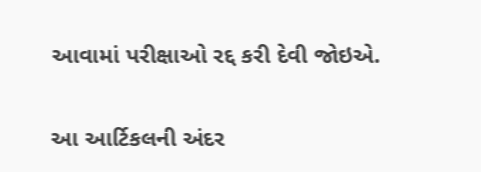આવામાં પરીક્ષાઓ રદ્દ કરી દેવી જોઇએ.

આ આર્ટિકલની અંદર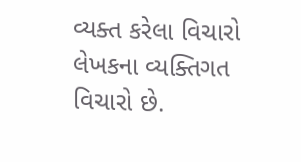વ્યક્ત કરેલા વિચારો લેખકના વ્યક્તિગત વિચારો છે.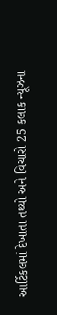આર્ટિકલમાં દેખાતા તથ્યો અને વિચારો 25 કલાક ન્યૂઝના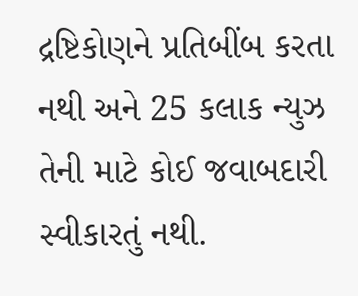દ્રષ્ટિકોણને પ્રતિબીંબ કરતા નથી અને 25 કલાક ન્યુઝ તેની માટે કોઈ જવાબદારી સ્વીકારતું નથી.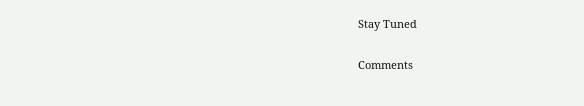Stay Tuned

Comments